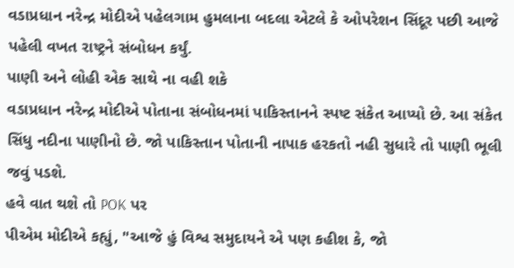વડાપ્રધાન નરેન્દ્ર મોદીએ પહેલગામ હુમલાના બદલા એટલે કે ઓપરેશન સિંદૂર પછી આજે પહેલી વખત રાષ્ટ્રને સંબોધન કર્યું.
પાણી અને લોહી એક સાથે ના વહી શકે
વડાપ્રધાન નરેન્દ્ર મોદીએ પોતાના સંબોધનમાં પાકિસ્તાનને સ્પષ્ટ સંકેત આપ્યો છે. આ સંકેત સિંધુ નદીના પાણીનો છે. જો પાકિસ્તાન પોતાની નાપાક હરકતો નહી સુધારે તો પાણી ભૂલી જવું પડશે.
હવે વાત થશે તો POK પર
પીએમ મોદીએ કહ્યું, "આજે હું વિશ્વ સમુદાયને એ પણ કહીશ કે, જો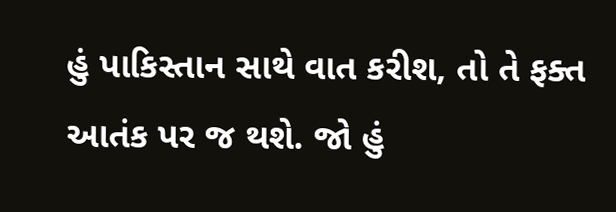હું પાકિસ્તાન સાથે વાત કરીશ, તો તે ફક્ત આતંક પર જ થશે. જો હું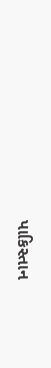પાકિસ્તાન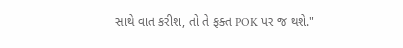સાથે વાત કરીશ, તો તે ફક્ત POK પર જ થશે."